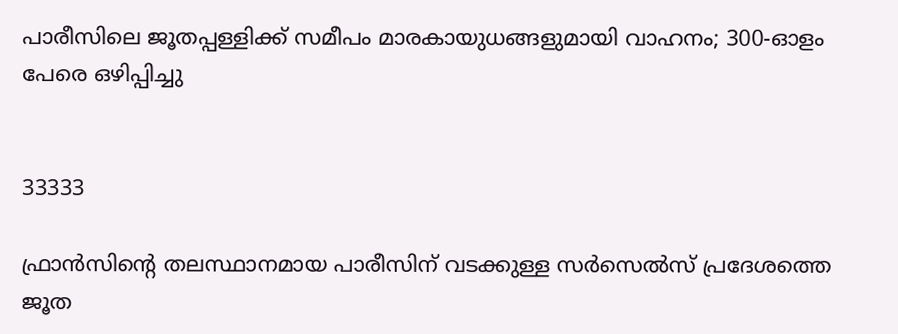പാരീസിലെ ജൂതപ്പള്ളിക്ക് സമീപം മാരകായുധങ്ങളുമായി വാഹനം; 300-ഓളം പേരെ ഒഴിപ്പിച്ചു


33333

ഫ്രാൻസിന്റെ തലസ്ഥാനമായ പാരീസിന് വടക്കുള്ള സർസെൽസ് പ്രദേശത്തെ ജൂത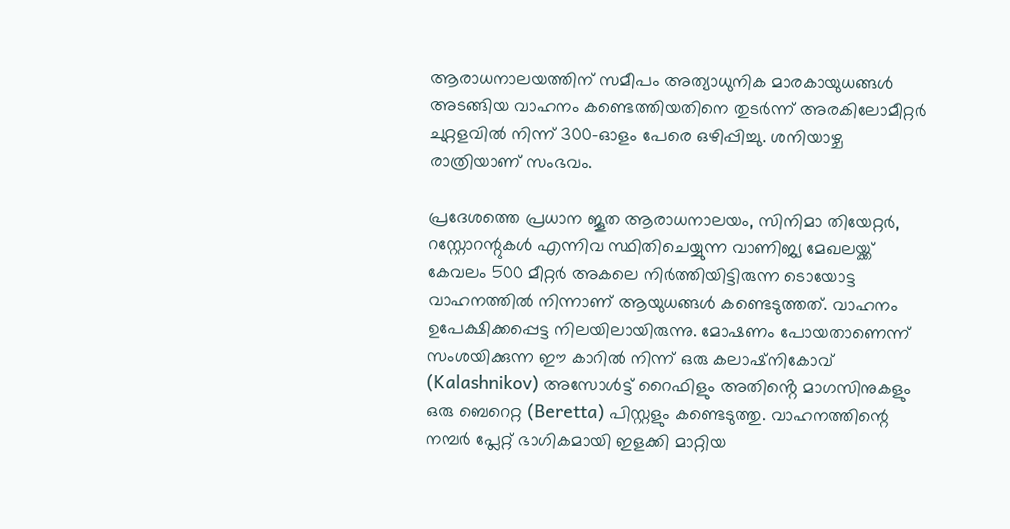ആരാധനാലയത്തിന് സമീപം അത്യാധുനിക മാരകായുധങ്ങൾ അടങ്ങിയ വാഹനം കണ്ടെത്തിയതിനെ തുടർന്ന് അരകിലോമീറ്റർ ചുറ്റളവിൽ നിന്ന് 300-ഓളം പേരെ ഒഴിപ്പിച്ചു. ശനിയാഴ്ച രാത്രിയാണ് സംഭവം.

പ്രദേശത്തെ പ്രധാന ജൂത ആരാധനാലയം, സിനിമാ തിയേറ്റർ, റസ്റ്റോറന്റുകൾ എന്നിവ സ്ഥിതിചെയ്യുന്ന വാണിജ്യ മേഖലയ്ക്ക് കേവലം 500 മീറ്റർ അകലെ നിർത്തിയിട്ടിരുന്ന ടൊയോട്ട വാഹനത്തിൽ നിന്നാണ് ആയുധങ്ങൾ കണ്ടെടുത്തത്. വാഹനം ഉപേക്ഷിക്കപ്പെട്ട നിലയിലായിരുന്നു. മോഷണം പോയതാണെന്ന് സംശയിക്കുന്ന ഈ കാറിൽ നിന്ന് ഒരു കലാഷ്‌നികോവ് (Kalashnikov) അസോൾട്ട് റൈഫിളും അതിൻ്റെ മാഗസിനുകളും ഒരു ബെറെറ്റ (Beretta) പിസ്റ്റളും കണ്ടെടുത്തു. വാഹനത്തിന്റെ നമ്പർ പ്ലേറ്റ് ഭാഗികമായി ഇളക്കി മാറ്റിയ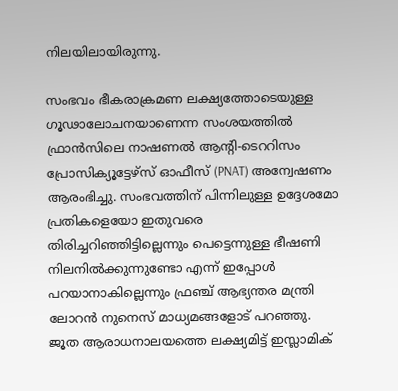നിലയിലായിരുന്നു.

സംഭവം ഭീകരാക്രമണ ലക്ഷ്യത്തോടെയുള്ള ഗൂഢാലോചനയാണെന്ന സംശയത്തിൽ ഫ്രാൻസിലെ നാഷണൽ ആന്റി-ടെററിസം പ്രോസിക്യൂട്ടേഴ്സ് ഓഫീസ് (PNAT) അന്വേഷണം ആരംഭിച്ചു. സംഭവത്തിന് പിന്നിലുള്ള ഉദ്ദേശമോ പ്രതികളെയോ ഇതുവരെ തിരിച്ചറിഞ്ഞിട്ടില്ലെന്നും പെട്ടെന്നുള്ള ഭീഷണി നിലനിൽക്കുന്നുണ്ടോ എന്ന് ഇപ്പോൾ പറയാനാകില്ലെന്നും ഫ്രഞ്ച് ആഭ്യന്തര മന്ത്രി ലോറൻ നുനെസ് മാധ്യമങ്ങളോട് പറഞ്ഞു. ജൂത ആരാധനാലയത്തെ ലക്ഷ്യമിട്ട് ഇസ്ലാമിക്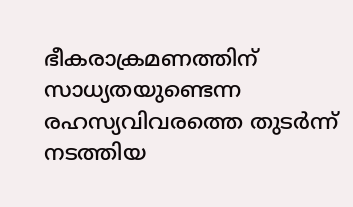ഭീകരാക്രമണത്തിന് സാധ്യതയുണ്ടെന്ന രഹസ്യവിവരത്തെ തുടർന്ന് നടത്തിയ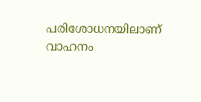പരിശോധനയിലാണ് വാഹനം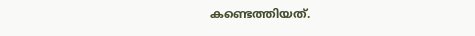കണ്ടെത്തിയത്.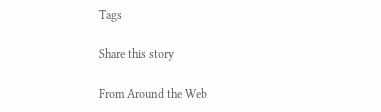Tags

Share this story

From Around the Web